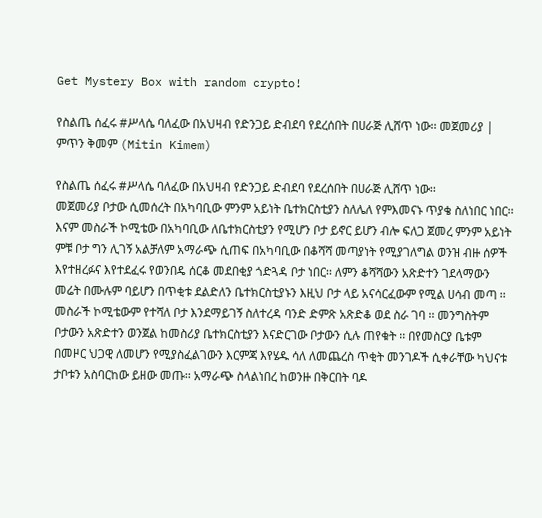Get Mystery Box with random crypto!

የስልጤ ሰፈሩ #ሥላሴ ባለፈው በአህዛብ የድንጋይ ድብደባ የደረሰበት በሀራጅ ሊሸጥ ነው፡፡ መጀመሪያ | ምጥን ቅመም (Mitin Kimem)

የስልጤ ሰፈሩ #ሥላሴ ባለፈው በአህዛብ የድንጋይ ድብደባ የደረሰበት በሀራጅ ሊሸጥ ነው፡፡
መጀመሪያ ቦታው ሲመሰረት በአካባቢው ምንም አይነት ቤተክርስቲያን ስለሌለ የምእመናኑ ጥያቄ ስለነበር ነበር፡፡ እናም መስራች ኮሚቴው በአካባቢው ለቤተክርስቲያን የሚሆን ቦታ ይኖር ይሆን ብሎ ፍለጋ ጀመረ ምንም አይነት ምቹ ቦታ ግን ሊገኝ አልቻለም አማራጭ ሲጠፍ በአካባቢው በቆሻሻ መጣያነት የሚያገለግል ወንዝ ብዙ ሰዎች እየተዘረፉና እየተደፈሩ የወንበዴ ሰርቆ መደበቂያ ጎድጓዳ ቦታ ነበር፡፡ ለምን ቆሻሻውን አጽድተን ገደላማውን መሬት በሙሉም ባይሆን በጥቂቱ ደልድለን ቤተክርስቲያኑን እዚህ ቦታ ላይ አናሳርፈውም የሚል ሀሳብ መጣ ፡፡ መስራች ኮሚቴውም የተሻለ ቦታ እንደማይገኝ ስለተረዳ ባንድ ድምጽ አጽድቆ ወደ ስራ ገባ ፡፡ መንግስትም ቦታውን አጽድተን ወንጀል ከመስሪያ ቤተክርስቲያን እናድርገው ቦታውን ሲሉ ጠየቁት ፡፡ በየመስርያ ቤቱም በመዞር ህጋዊ ለመሆን የሚያስፈልገውን እርምጃ እየሄዱ ሳለ ለመጨረስ ጥቂት መንገዶች ሲቀራቸው ካህናቱ ታቦቱን አስባርከው ይዘው መጡ፡፡ አማራጭ ስላልነበረ ከወንዙ በቅርበት ባዶ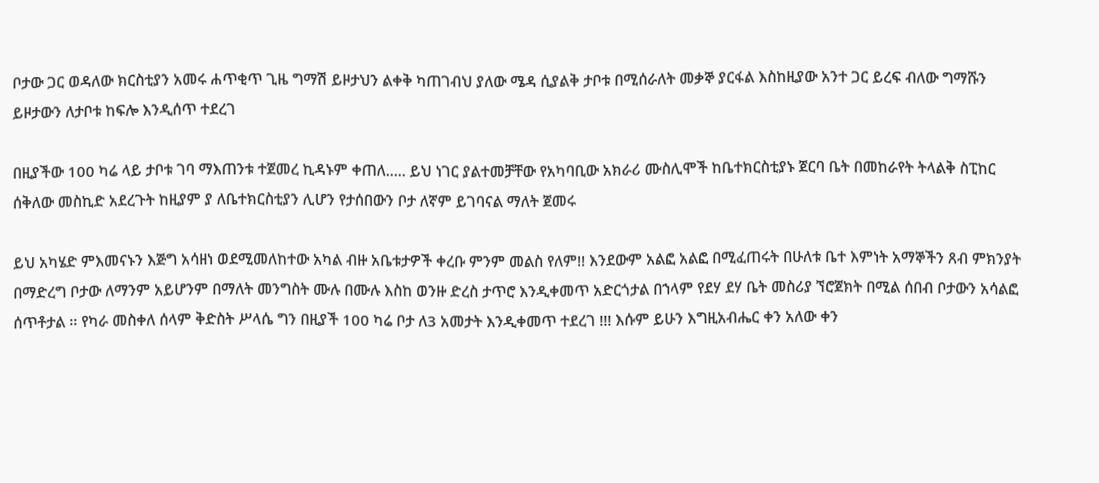ቦታው ጋር ወዳለው ክርስቲያን አመሩ ሐጥቂጥ ጊዜ ግማሽ ይዞታህን ልቀቅ ካጠገብህ ያለው ሜዳ ሲያልቅ ታቦቱ በሚሰራለት መቃኞ ያርፋል እስከዚያው አንተ ጋር ይረፍ ብለው ግማሹን ይዞታውን ለታቦቱ ከፍሎ እንዲሰጥ ተደረገ

በዚያችው 100 ካሬ ላይ ታቦቱ ገባ ማእጠንቱ ተጀመረ ኪዳኑም ቀጠለ..... ይህ ነገር ያልተመቻቸው የአካባቢው አክራሪ ሙስሊሞች ከቤተክርስቲያኑ ጀርባ ቤት በመከራየት ትላልቅ ስፒከር ሰቅለው መስኪድ አደረጉት ከዚያም ያ ለቤተክርስቲያን ሊሆን የታሰበውን ቦታ ለኛም ይገባናል ማለት ጀመሩ

ይህ አካሄድ ምእመናኑን እጅግ አሳዘነ ወደሚመለከተው አካል ብዙ አቤቱታዎች ቀረቡ ምንም መልስ የለም!! እንደውም አልፎ አልፎ በሚፈጠሩት በሁለቱ ቤተ እምነት አማኞችን ጸብ ምክንያት በማድረግ ቦታው ለማንም አይሆንም በማለት መንግስት ሙሉ በሙሉ እስከ ወንዙ ድረስ ታጥሮ እንዲቀመጥ አድርጎታል በኀላም የደሃ ደሃ ቤት መስሪያ ኘሮጀክት በሚል ሰበብ ቦታውን አሳልፎ ሰጥቶታል ፡፡ የካራ መስቀለ ሰላም ቅድስት ሥላሴ ግን በዚያች 100 ካሬ ቦታ ለ3 አመታት እንዲቀመጥ ተደረገ !!! እሱም ይሁን እግዚአብሔር ቀን አለው ቀን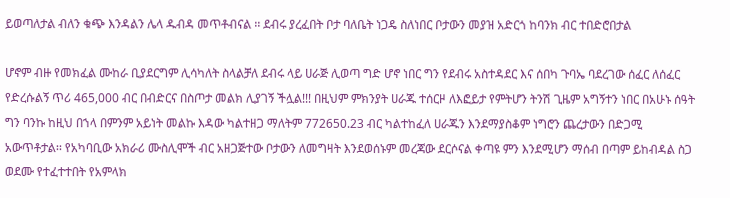ይወጣለታል ብለን ቁጭ እንዳልን ሌላ ዱብዳ መጥቶብናል ፡፡ ደብሩ ያረፈበት ቦታ ባለቤት ነጋዴ ስለነበር ቦታውን መያዝ አድርጎ ከባንክ ብር ተበድሮበታል

ሆኖም ብዙ የመክፈል ሙከራ ቢያደርግም ሊሳካለት ስላልቻለ ደብሩ ላይ ሀራጅ ሊወጣ ግድ ሆኖ ነበር ግን የደብሩ አስተዳደር እና ሰበካ ጉባኤ ባደረገው ሰፈር ለሰፈር የድረሱልኝ ጥሪ 465,000 ብር በብድርና በስጦታ መልክ ሊያገኝ ችሏል!!! በዚህም ምክንያት ሀራጁ ተሰርዞ ለእፎይታ የምትሆን ትንሽ ጊዜም አግኝተን ነበር በአሁኑ ሰዓት ግን ባንኩ ከዚህ በኀላ በምንም አይነት መልኩ እዳው ካልተዘጋ ማለትም 772650.23 ብር ካልተከፈለ ሀራጁን እንደማያስቆም ነግሮን ጨረታውን በድጋሚ አውጥቶታል፡፡ የአካባቢው አክራሪ ሙስሊሞች ብር አዘጋጅተው ቦታውን ለመግዛት እንደወሰኑም መረጃው ደርሶናል ቀጣዩ ምን እንደሚሆን ማሰብ በጣም ይከብዳል ስጋ ወደሙ የተፈተተበት የአምላክ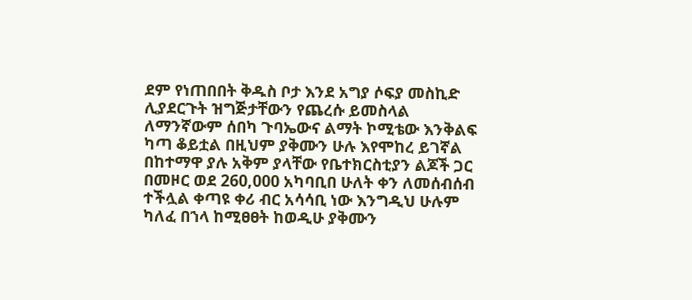ደም የነጠበበት ቅዱስ ቦታ እንደ አግያ ሶፍያ መስኪድ ሊያደርጉት ዝግጅታቸውን የጨረሱ ይመስላል ለማንኛውም ሰበካ ጉባኤውና ልማት ኮሚቴው እንቅልፍ ካጣ ቆይቷል በዚህም ያቅሙን ሁሉ እየሞከረ ይገኛል በከተማዋ ያሉ አቅም ያላቸው የቤተክርስቲያን ልጆች ጋር በመዞር ወደ 260,000 አካባቢበ ሁለት ቀን ለመሰብሰብ ተችሏል ቀጣዩ ቀሪ ብር አሳሳቢ ነው እንግዲህ ሁሉም ካለፈ በኀላ ከሚፀፀት ከወዲሁ ያቅሙን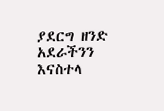ያደርግ ዘንድ አደራችንን እናስተላ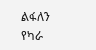ልፋለን የካራ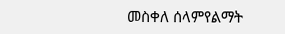መስቀለ ሰላምየልማት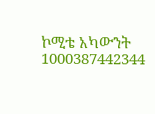ኮሚቴ አካውንት 1000387442344